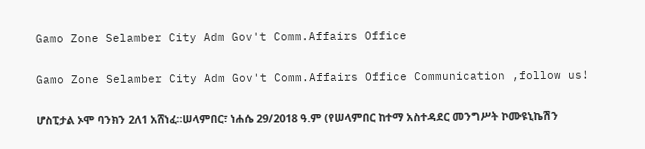Gamo Zone Selamber City Adm Gov't Comm.Affairs Office

Gamo Zone Selamber City Adm Gov't Comm.Affairs Office Communication ,follow us!

ሆስፒታል ኦሞ ባንክን 2ለ1 አሸነፈ።ሠላምበር፣ ነሐሴ 29/2018 ዓ.ም (የሠላምበር ከተማ አስተዳደር መንግሥት ኮሙዩኒኬሽን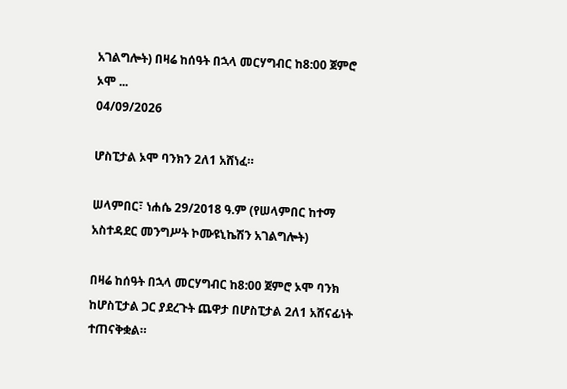አገልግሎት) በዛሬ ከሰዓት በኋላ መርሃግብር ከ8:00 ጀምሮ ኦሞ ...
04/09/2026

ሆስፒታል ኦሞ ባንክን 2ለ1 አሸነፈ።

ሠላምበር፣ ነሐሴ 29/2018 ዓ.ም (የሠላምበር ከተማ አስተዳደር መንግሥት ኮሙዩኒኬሽን አገልግሎት)

በዛሬ ከሰዓት በኋላ መርሃግብር ከ8:00 ጀምሮ ኦሞ ባንክ ከሆስፒታል ጋር ያደረጉት ጨዋታ በሆስፒታል 2ለ1 አሸናፊነት ተጠናቅቋል።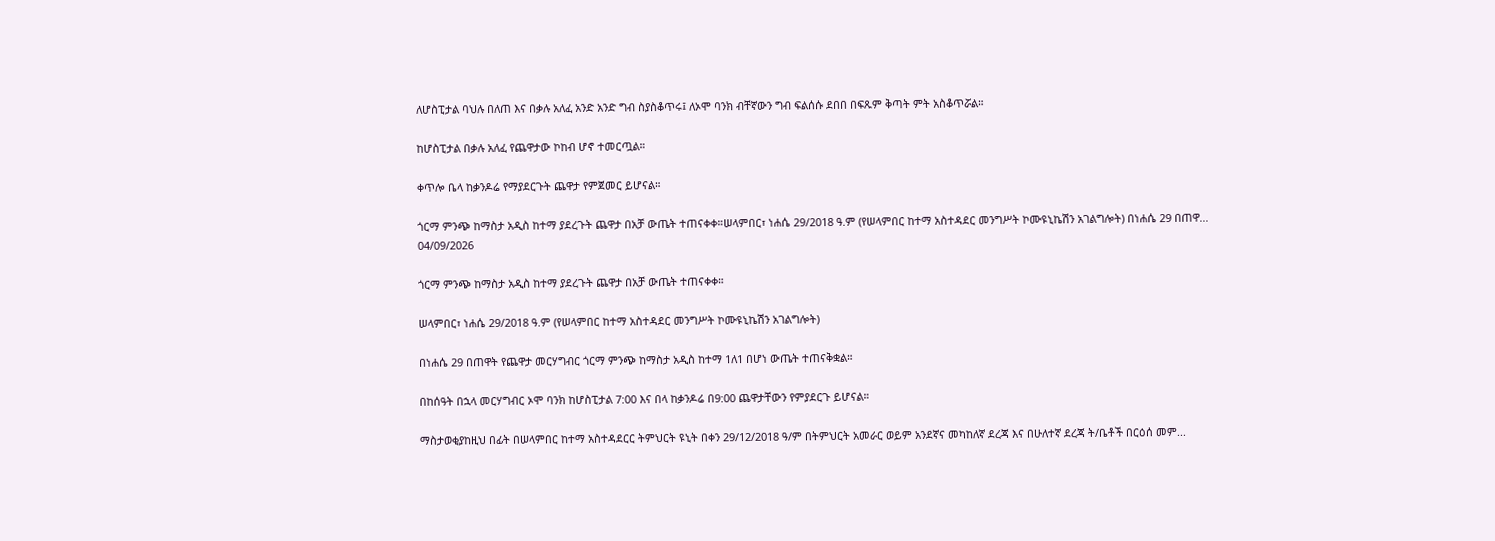ለሆስፒታል ባህሉ በለጠ እና በቃሉ አለፈ አንድ አንድ ግብ ስያስቆጥሩ፤ ለኦሞ ባንክ ብቸኛውን ግብ ፍልሰሱ ደበበ በፍጹም ቅጣት ምት አስቆጥሯል።

ከሆስፒታል በቃሉ አለፈ የጨዋታው ኮከብ ሆኖ ተመርጧል።

ቀጥሎ ቤላ ከቃንዶሬ የማያደርጉት ጨዋታ የምጀመር ይሆናል።

ጎርማ ምንጭ ከማስታ አዲስ ከተማ ያደረጉት ጨዋታ በአቻ ውጤት ተጠናቀቀ።ሠላምበር፣ ነሐሴ 29/2018 ዓ.ም (የሠላምበር ከተማ አስተዳደር መንግሥት ኮሙዩኒኬሽን አገልግሎት) በነሐሴ 29 በጠዋ...
04/09/2026

ጎርማ ምንጭ ከማስታ አዲስ ከተማ ያደረጉት ጨዋታ በአቻ ውጤት ተጠናቀቀ።

ሠላምበር፣ ነሐሴ 29/2018 ዓ.ም (የሠላምበር ከተማ አስተዳደር መንግሥት ኮሙዩኒኬሽን አገልግሎት)

በነሐሴ 29 በጠዋት የጨዋታ መርሃግብር ጎርማ ምንጭ ከማስታ አዲስ ከተማ 1ለ1 በሆነ ውጤት ተጠናቅቋል።

በከሰዓት በኋላ መርሃግብር ኦሞ ባንክ ከሆስፒታል 7:00 እና በላ ከቃንዶሬ በ9:00 ጨዋታቸውን የምያደርጉ ይሆናል።

ማስታወቂያከዚህ በፊት በሠላምበር ከተማ አስተዳደርር ትምህርት ዩኒት በቀን 29/12/2018 ዓ/ም በትምህርት አመራር ወይም አንደኛና መካከለኛ ደረጃ እና በሁለተኛ ደረጃ ት/ቤቶች በርዕሰ መም...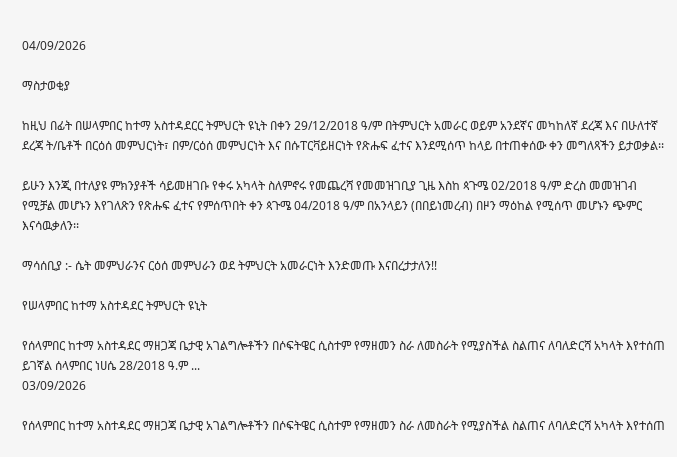04/09/2026

ማስታወቂያ

ከዚህ በፊት በሠላምበር ከተማ አስተዳደርር ትምህርት ዩኒት በቀን 29/12/2018 ዓ/ም በትምህርት አመራር ወይም አንደኛና መካከለኛ ደረጃ እና በሁለተኛ ደረጃ ት/ቤቶች በርዕሰ መምህርነት፣ በም/ርዕሰ መምህርነት እና በሱፐርቫይዘርነት የጽሑፍ ፈተና እንደሚሰጥ ከላይ በተጠቀሰው ቀን መግለጻችን ይታወቃል፡፡

ይሁን እንጂ በተለያዩ ምክንያቶች ሳይመዘገቡ የቀሩ አካላት ስለምኖሩ የመጨረሻ የመመዝገቢያ ጊዜ እስከ ጳጉሜ 02/2018 ዓ/ም ድረስ መመዝገብ የሚቻል መሆኑን እየገለጽን የጽሑፍ ፈተና የምሰጥበት ቀን ጳጉሜ 04/2018 ዓ/ም በአንላይን (በበይነመረብ) በዞን ማዕከል የሚሰጥ መሆኑን ጭምር እናሳዉቃለን፡፡

ማሳሰቢያ :- ሴት መምህራንና ርዕሰ መምህራን ወደ ትምህርት አመራርነት እንድመጡ እናበረታታለን!!

የሠላምበር ከተማ አስተዳደር ትምህርት ዩኒት

የሰላምበር ከተማ አስተዳደር ማዘጋጃ ቤታዊ አገልግሎቶችን በሶፍትዌር ሲስተም የማዘመን ስራ ለመስራት የሚያስችል ስልጠና ለባለድርሻ አካላት እየተሰጠ ይገኛል ሰላምበር ነሀሴ 28/2018 ዓ.ም ...
03/09/2026

የሰላምበር ከተማ አስተዳደር ማዘጋጃ ቤታዊ አገልግሎቶችን በሶፍትዌር ሲስተም የማዘመን ስራ ለመስራት የሚያስችል ስልጠና ለባለድርሻ አካላት እየተሰጠ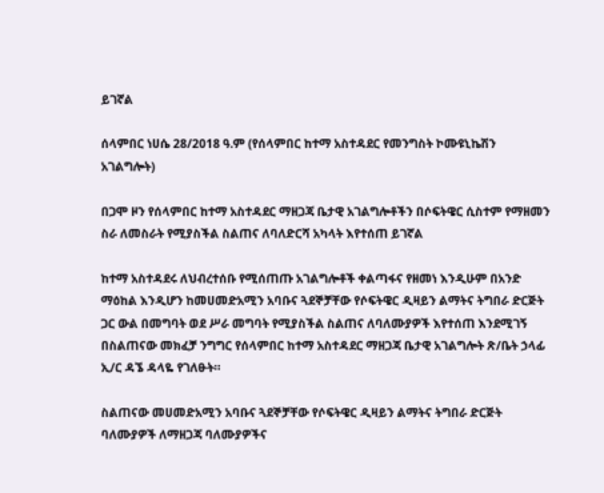ይገኛል

ሰላምበር ነሀሴ 28/2018 ዓ.ም (የሰላምበር ከተማ አስተዳደር የመንግስት ኮሙዩኒኬሽን አገልግሎት)

በጋሞ ዞን የሰላምበር ከተማ አስተዳደር ማዘጋጃ ቤታዊ አገልግሎቶችን በሶፍትዌር ሲስተም የማዘመን ስራ ለመስራት የሚያስችል ስልጠና ለባለድርሻ አካላት እየተሰጠ ይገኛል

ከተማ አስተዳደሩ ለህብረተሰቡ የሚሰጠጡ አገልግሎቶች ቀልጣፋና የዘመነ እንዲሁም በአንድ ማዕከል እንዲሆን ከመሀመድአሚን አባቡና ጓደኞቻቸው የሶፍትዌር ዲዛይን ልማትና ትግበራ ድርጅት ጋር ውል በመግባት ወደ ሥራ መግባት የሚያስችል ስልጠና ለባለሙያዎች እየተሰጠ እንደሚገኝ በስልጠናው መክፈቻ ንግግር የሰላምበር ከተማ አስተዳደር ማዘጋጃ ቤታዊ አገልግሎት ጽ/ቤት ኃላፊ ኢ/ር ዳኜ ዳላዬ የገለፁት።

ስልጠናው መሀመድአሚን አባቡና ጓደኞቻቸው የሶፍትዌር ዲዛይን ልማትና ትግበራ ድርጅት ባለሙያዎች ለማዘጋጃ ባለሙያዎችና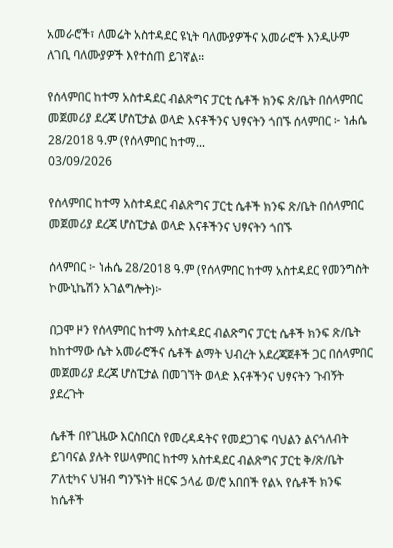አመራሮች፣ ለመሬት አስተዳደር ዩኒት ባለሙያዎችና አመራሮች እንዲሁም ለገቢ ባለሙያዎች እየተሰጠ ይገኛል።

የሰላምበር ከተማ አስተዳደር ብልጽግና ፓርቲ ሴቶች ክንፍ ጽ/ቤት በሰላምበር መጀመሪያ ደረጃ ሆስፒታል ወላድ እናቶችንና ህፃናትን ጎበኙ ሰላምበር ፦ ነሐሴ 28/2018 ዓ.ም (የሰላምበር ከተማ...
03/09/2026

የሰላምበር ከተማ አስተዳደር ብልጽግና ፓርቲ ሴቶች ክንፍ ጽ/ቤት በሰላምበር መጀመሪያ ደረጃ ሆስፒታል ወላድ እናቶችንና ህፃናትን ጎበኙ

ሰላምበር ፦ ነሐሴ 28/2018 ዓ.ም (የሰላምበር ከተማ አስተዳደር የመንግስት ኮሙኒኬሽን አገልግሎት)፦

በጋሞ ዞን የሰላምበር ከተማ አስተዳደር ብልጽግና ፓርቲ ሴቶች ክንፍ ጽ/ቤት ከከተማው ሴት አመራሮችና ሴቶች ልማት ህብረት አደረጃጀቶች ጋር በሰላምበር መጀመሪያ ደረጃ ሆስፒታል በመገኘት ወላድ እናቶችንና ህፃናትን ጉብኝት ያደረጉት

ሴቶች በየጊዜው እርስበርስ የመረዳዳትና የመደጋገፍ ባህልን ልናጎለብት ይገባናል ያሉት የሠላምበር ከተማ አስተዳደር ብልጽግና ፓርቲ ቅ/ጽ/ቤት ፖለቲካና ህዝብ ግንኙነት ዘርፍ ኃላፊ ወ/ሮ አበበች የልኣ የሴቶች ክንፍ ከሴቶች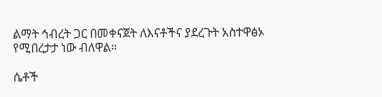ልማት ኅብረት ጋር በመቀናጀት ለእናቶችና ያደረጉት አስተዋፅኦ የሚበረታታ ነው ብለዋል።

ሴቶች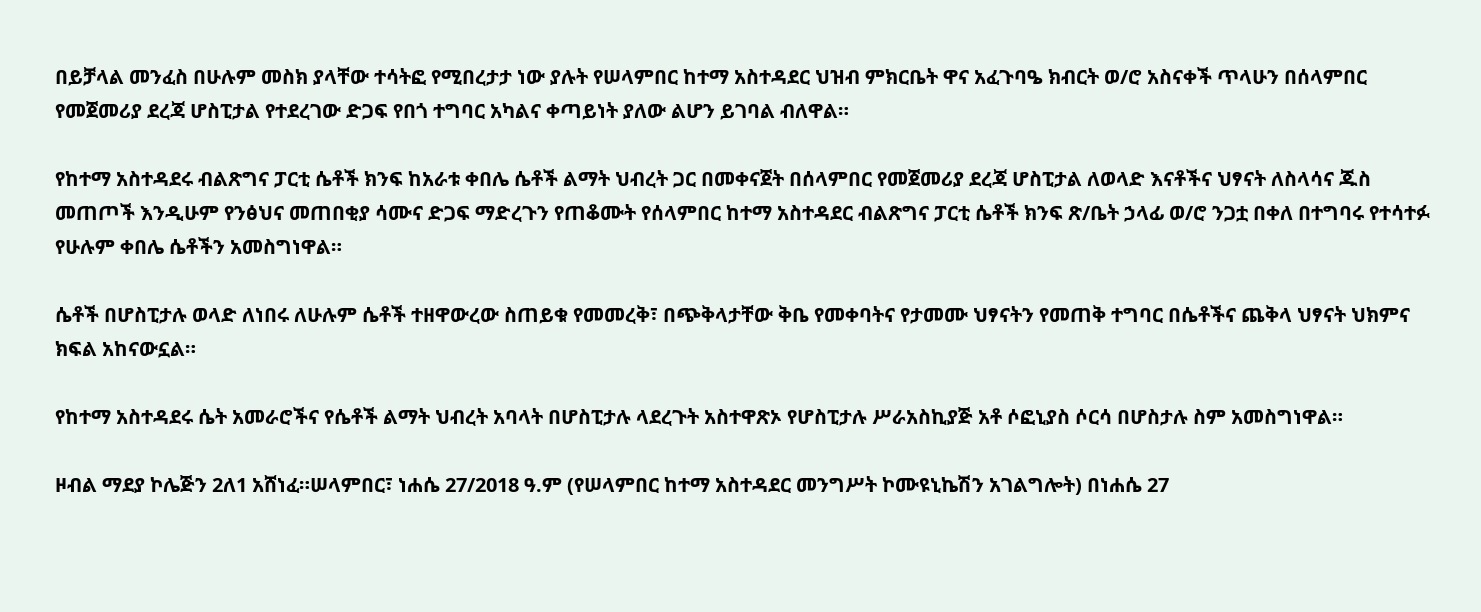በይቻላል መንፈስ በሁሉም መስክ ያላቸው ተሳትፎ የሚበረታታ ነው ያሉት የሠላምበር ከተማ አስተዳደር ህዝብ ምክርቤት ዋና አፈጉባዔ ክብርት ወ/ሮ አስናቀች ጥላሁን በሰላምበር የመጀመሪያ ደረጃ ሆስፒታል የተደረገው ድጋፍ የበጎ ተግባር አካልና ቀጣይነት ያለው ልሆን ይገባል ብለዋል።

የከተማ አስተዳደሩ ብልጽግና ፓርቲ ሴቶች ክንፍ ከአራቱ ቀበሌ ሴቶች ልማት ህብረት ጋር በመቀናጀት በሰላምበር የመጀመሪያ ደረጃ ሆስፒታል ለወላድ እናቶችና ህፃናት ለስላሳና ጁስ መጠጦች እንዲሁም የንፅህና መጠበቂያ ሳሙና ድጋፍ ማድረጉን የጠቆሙት የሰላምበር ከተማ አስተዳደር ብልጽግና ፓርቲ ሴቶች ክንፍ ጽ/ቤት ኃላፊ ወ/ሮ ንጋቷ በቀለ በተግባሩ የተሳተፉ የሁሉም ቀበሌ ሴቶችን አመስግነዋል።

ሴቶች በሆስፒታሉ ወላድ ለነበሩ ለሁሉም ሴቶች ተዘዋውረው ስጠይቁ የመመረቅ፣ በጭቅላታቸው ቅቤ የመቀባትና የታመሙ ህፃናትን የመጠቅ ተግባር በሴቶችና ጨቅላ ህፃናት ህክምና ክፍል አከናውኗል።

የከተማ አስተዳደሩ ሴት አመራሮችና የሴቶች ልማት ህብረት አባላት በሆስፒታሉ ላደረጉት አስተዋጽኦ የሆስፒታሉ ሥራአስኪያጅ አቶ ሶፎኒያስ ሶርሳ በሆስታሉ ስም አመስግነዋል።

ዞብል ማደያ ኮሌጅን 2ለ1 አሸነፈ።ሠላምበር፣ ነሐሴ 27/2018 ዓ.ም (የሠላምበር ከተማ አስተዳደር መንግሥት ኮሙዩኒኬሽን አገልግሎት) በነሐሴ 27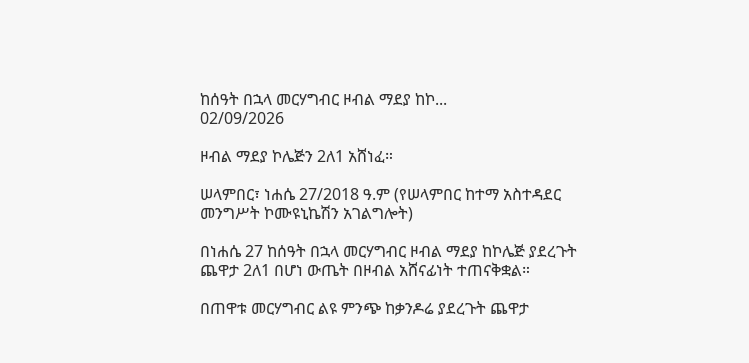ከሰዓት በኋላ መርሃግብር ዞብል ማደያ ከኮ...
02/09/2026

ዞብል ማደያ ኮሌጅን 2ለ1 አሸነፈ።

ሠላምበር፣ ነሐሴ 27/2018 ዓ.ም (የሠላምበር ከተማ አስተዳደር መንግሥት ኮሙዩኒኬሽን አገልግሎት)

በነሐሴ 27 ከሰዓት በኋላ መርሃግብር ዞብል ማደያ ከኮሌጅ ያደረጉት ጨዋታ 2ለ1 በሆነ ውጤት በዞብል አሸናፊነት ተጠናቅቋል።

በጠዋቱ መርሃግብር ልዩ ምንጭ ከቃንዶሬ ያደረጉት ጨዋታ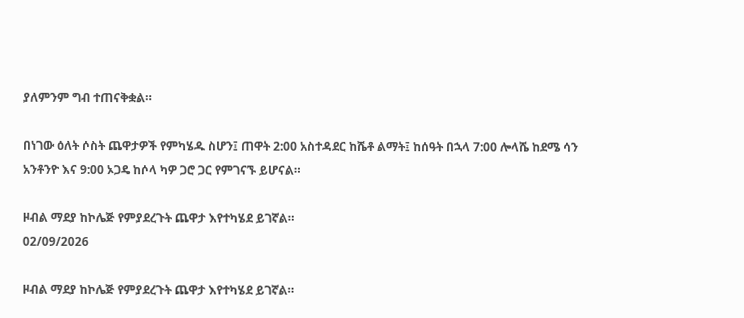ያለምንም ግብ ተጠናቅቋል።

በነገው ዕለት ሶስት ጨዋታዎች የምካሄዱ ስሆን፤ ጠዋት 2:00 አስተዳደር ከሼቶ ልማት፤ ከሰዓት በኋላ 7:00 ሎላሼ ከደሜ ሳን አንቶንዮ እና 9:00 ኦጋዴ ከሶላ ካዎ ጋሮ ጋር የምገናኙ ይሆናል።

ዞብል ማደያ ከኮሌጅ የምያደረጉት ጨዋታ እየተካሄደ ይገኛል።
02/09/2026

ዞብል ማደያ ከኮሌጅ የምያደረጉት ጨዋታ እየተካሄደ ይገኛል።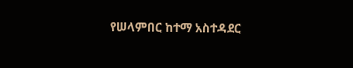የሠላምበር ከተማ አስተዳደር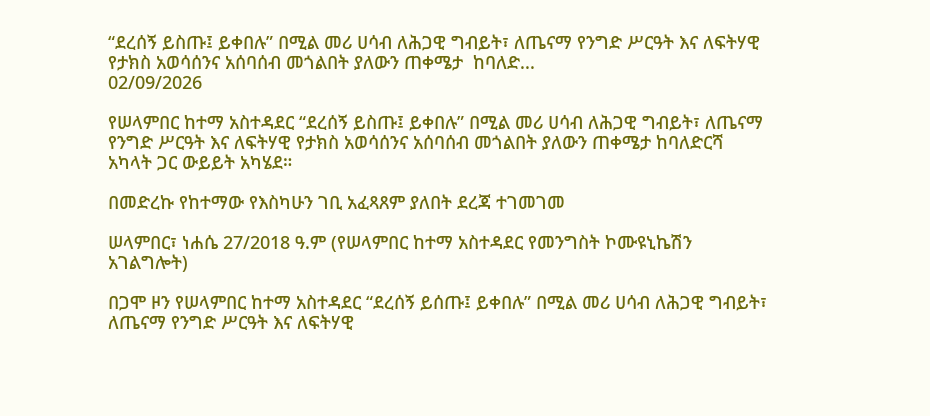“ደረሰኝ ይስጡ፤ ይቀበሉ” በሚል መሪ ሀሳብ ለሕጋዊ ግብይት፣ ለጤናማ የንግድ ሥርዓት እና ለፍትሃዊ የታክስ አወሳሰንና አሰባሰብ መጎልበት ያለውን ጠቀሜታ  ከባለድ...
02/09/2026

የሠላምበር ከተማ አስተዳደር “ደረሰኝ ይስጡ፤ ይቀበሉ” በሚል መሪ ሀሳብ ለሕጋዊ ግብይት፣ ለጤናማ የንግድ ሥርዓት እና ለፍትሃዊ የታክስ አወሳሰንና አሰባሰብ መጎልበት ያለውን ጠቀሜታ ከባለድርሻ አካላት ጋር ውይይት አካሄደ።

በመድረኩ የከተማው የእስካሁን ገቢ አፈጻጸም ያለበት ደረጃ ተገመገመ

ሠላምበር፣ ነሐሴ 27/2018 ዓ.ም (የሠላምበር ከተማ አስተዳደር የመንግስት ኮሙዩኒኬሽን አገልግሎት)

በጋሞ ዞን የሠላምበር ከተማ አስተዳደር “ደረሰኝ ይሰጡ፤ ይቀበሉ” በሚል መሪ ሀሳብ ለሕጋዊ ግብይት፣ ለጤናማ የንግድ ሥርዓት እና ለፍትሃዊ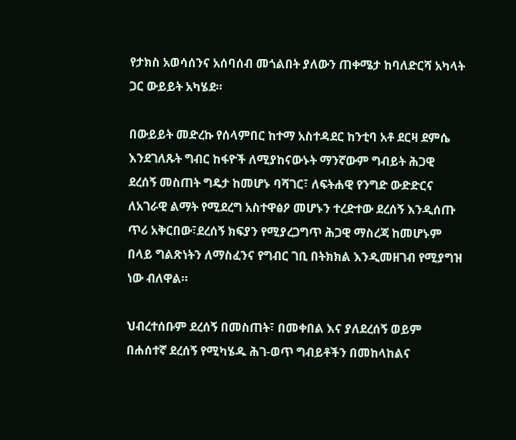የታክስ አወሳሰንና አሰባሰብ መጎልበት ያለውን ጠቀሜታ ከባለድርሻ አካላት ጋር ውይይት አካሄደ።

በውይይት መድረኩ የሰላምበር ከተማ አስተዳደር ከንቲባ አቶ ደርዛ ደምሴ እንደገለጹት ግብር ከፋዮች ለሚያከናውኑት ማንኛውም ግብይት ሕጋዊ ደረሰኝ መስጠት ግዴታ ከመሆኑ ባሻገር፣ ለፍትሐዊ የንግድ ውድድርና ለአገራዊ ልማት የሚደረግ አስተዋፅዖ መሆኑን ተረድተው ደረሰኝ እንዲሰጡ ጥሪ አቅርበው፣ደረሰኝ ክፍያን የሚያረጋግጥ ሕጋዊ ማስረጃ ከመሆኑም በላይ ግልጽነትን ለማስፈንና የግብር ገቢ በትክክል እንዲመዘገብ የሚያግዝ ነው ብለዋል።

ህብረተሰቡም ደረሰኝ በመስጠት፣ በመቀበል እና ያለደረሰኝ ወይም በሐሰተኛ ደረሰኝ የሚካሄዱ ሕገ-ወጥ ግብይቶችን በመከላከልና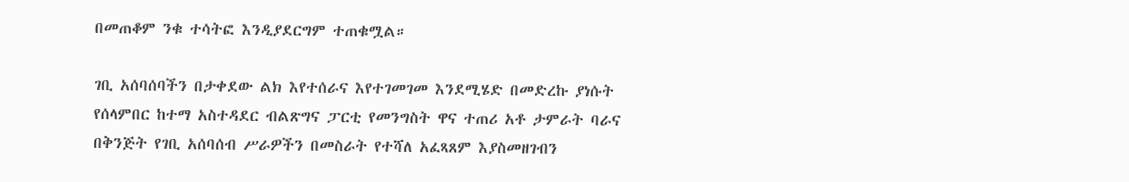በመጠቆም ንቁ ተሳትፎ እንዲያደርግም ተጠቁሟል።

ገቢ አሰባሰባችን በታቀደው ልክ እየተሰራና እየተገመገመ እንደሚሄድ በመድረኩ ያነሱት የሰላምበር ከተማ አስተዳደር ብልጽግና ፓርቲ የመንግስት ዋና ተጠሪ አቶ ታምራት ባራና በቅንጅት የገቢ አሰባሰብ ሥራዎችን በመስራት የተሻለ አፈጻጸም እያስመዘገብን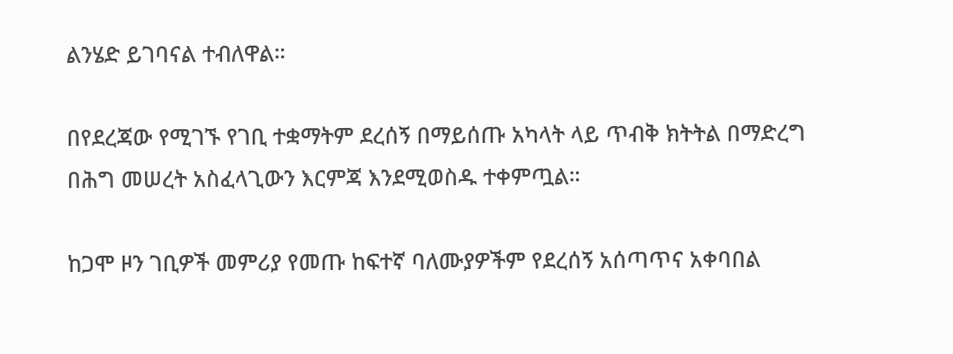ልንሄድ ይገባናል ተብለዋል።

በየደረጃው የሚገኙ የገቢ ተቋማትም ደረሰኝ በማይሰጡ አካላት ላይ ጥብቅ ክትትል በማድረግ በሕግ መሠረት አስፈላጊውን እርምጃ እንደሚወስዱ ተቀምጧል።

ከጋሞ ዞን ገቢዎች መምሪያ የመጡ ከፍተኛ ባለሙያዎችም የደረሰኝ አሰጣጥና አቀባበል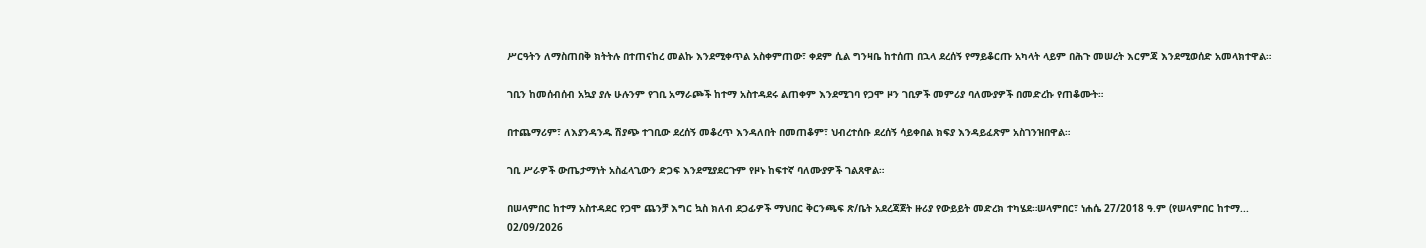ሥርዓትን ለማስጠበቅ ክትትሉ በተጠናከረ መልኩ እንደሚቀጥል አስቀምጠው፣ ቀደም ሲል ግንዛቤ ከተሰጠ በኋላ ደረሰኝ የማይቆርጡ አካላት ላይም በሕጉ መሠረት እርምጃ እንደሚወሰድ አመላክተዋል።

ገቢን ከመሰብሰብ አኳያ ያሉ ሁሉንም የገቢ አማራጮች ከተማ አስተዳደሩ ልጠቀም እንደሚገባ የጋሞ ዞን ገቢዎች መምሪያ ባለሙያዎች በመድረኩ የጠቆሙት።

በተጨማሪም፣ ለእያንዳንዱ ሽያጭ ተገቢው ደረሰኝ መቆረጥ እንዳለበት በመጠቆም፣ ህብረተሰቡ ደረሰኝ ሳይቀበል ክፍያ እንዳይፈጽም አስገንዝበዋል።

ገቢ ሥራዎች ውጤታማነት አስፈላጊውን ድጋፍ እንደሚያደርጉም የዞኑ ከፍተኛ ባለሙያዎች ገልጸዋል።

በሠላምበር ከተማ አስተዳደር የጋሞ ጨንቻ እግር ኳስ ክለብ ደጋፊዎች ማህበር ቅርንጫፍ ጽ/ቤት አደረጃጀት ዙሪያ የውይይት መድረክ ተካሄደ።ሠላምበር፣ ነሐሴ 27/2018 ዓ.ም (የሠላምበር ከተማ...
02/09/2026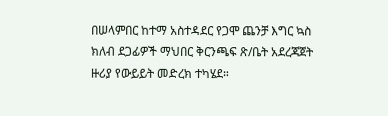በሠላምበር ከተማ አስተዳደር የጋሞ ጨንቻ እግር ኳስ ክለብ ደጋፊዎች ማህበር ቅርንጫፍ ጽ/ቤት አደረጃጀት ዙሪያ የውይይት መድረክ ተካሄደ።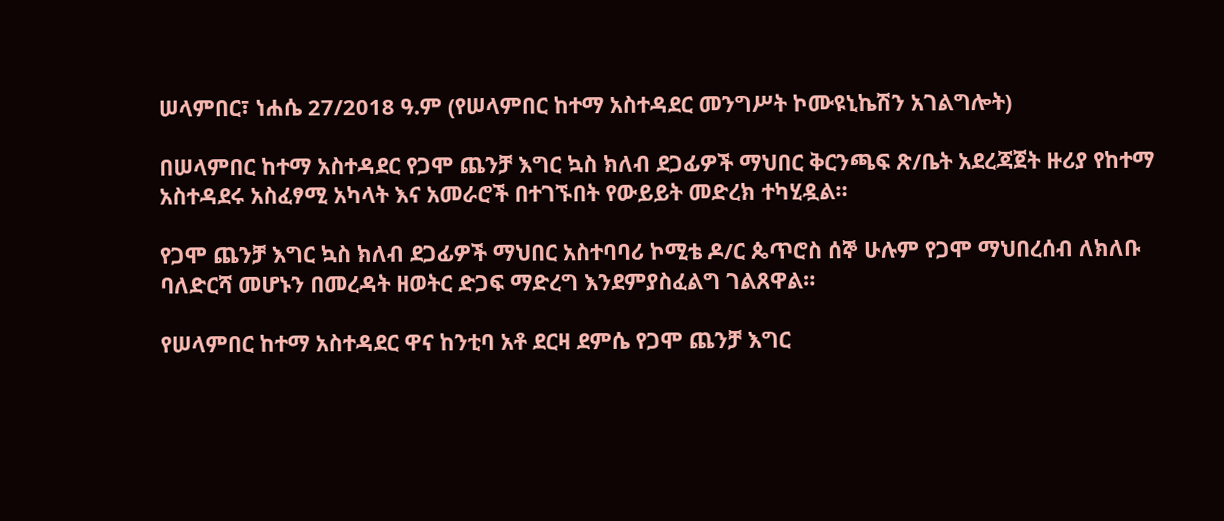ሠላምበር፣ ነሐሴ 27/2018 ዓ.ም (የሠላምበር ከተማ አስተዳደር መንግሥት ኮሙዩኒኬሽን አገልግሎት)

በሠላምበር ከተማ አስተዳደር የጋሞ ጨንቻ እግር ኳስ ክለብ ደጋፊዎች ማህበር ቅርንጫፍ ጽ/ቤት አደረጃጀት ዙሪያ የከተማ አስተዳደሩ አስፈፃሚ አካላት እና አመራሮች በተገኙበት የውይይት መድረክ ተካሂዷል።

የጋሞ ጨንቻ እግር ኳስ ክለብ ደጋፊዎች ማህበር አስተባባሪ ኮሚቴ ዶ/ር ጴጥሮስ ሰኞ ሁሉም የጋሞ ማህበረሰብ ለክለቡ ባለድርሻ መሆኑን በመረዳት ዘወትር ድጋፍ ማድረግ እንደምያስፈልግ ገልጸዋል።

የሠላምበር ከተማ አስተዳደር ዋና ከንቲባ አቶ ደርዛ ደምሴ የጋሞ ጨንቻ እግር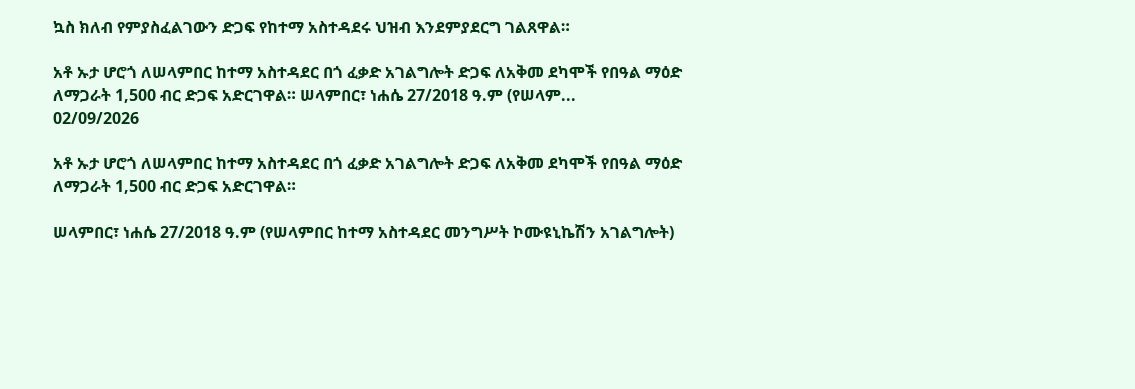ኳስ ክለብ የምያስፈልገውን ድጋፍ የከተማ አስተዳደሩ ህዝብ እንደምያደርግ ገልጸዋል።

አቶ ኡታ ሆሮጎ ለሠላምበር ከተማ አስተዳደር በጎ ፈቃድ አገልግሎት ድጋፍ ለአቅመ ደካሞች የበዓል ማዕድ ለማጋራት 1,500 ብር ድጋፍ አድርገዋል። ሠላምበር፣ ነሐሴ 27/2018 ዓ.ም (የሠላም...
02/09/2026

አቶ ኡታ ሆሮጎ ለሠላምበር ከተማ አስተዳደር በጎ ፈቃድ አገልግሎት ድጋፍ ለአቅመ ደካሞች የበዓል ማዕድ ለማጋራት 1,500 ብር ድጋፍ አድርገዋል።

ሠላምበር፣ ነሐሴ 27/2018 ዓ.ም (የሠላምበር ከተማ አስተዳደር መንግሥት ኮሙዩኒኬሽን አገልግሎት)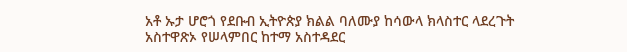አቶ ኡታ ሆሮጎ የደቡብ ኢትዮጵያ ክልል ባለሙያ ከሳውላ ክላስተር ላደረጉት አስተዋጽኦ የሠላምበር ከተማ አስተዳደር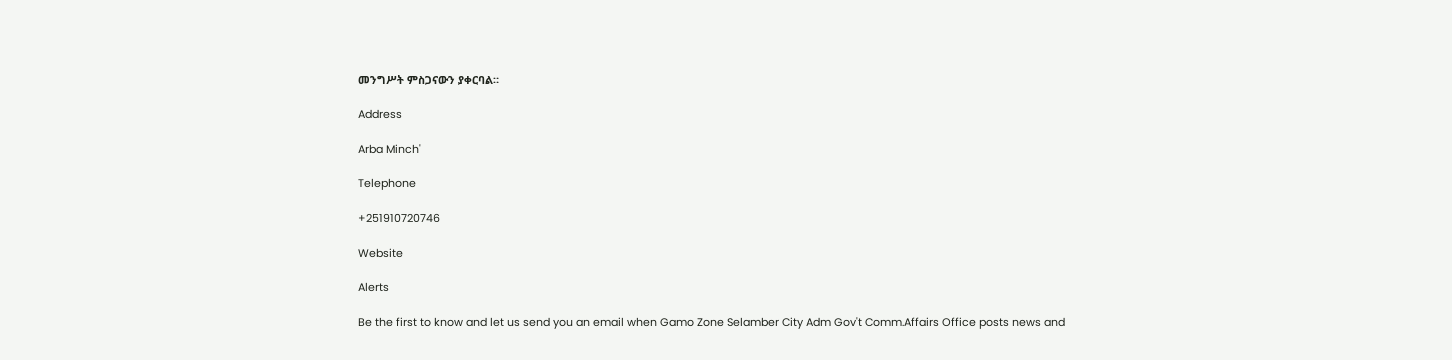መንግሥት ምስጋናውን ያቀርባል።

Address

Arba Minch'

Telephone

+251910720746

Website

Alerts

Be the first to know and let us send you an email when Gamo Zone Selamber City Adm Gov't Comm.Affairs Office posts news and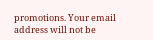promotions. Your email address will not be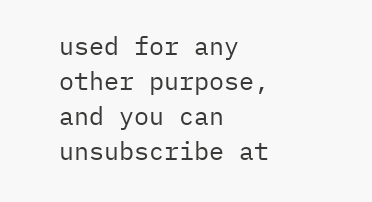used for any other purpose, and you can unsubscribe at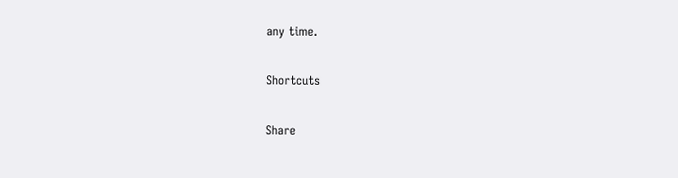any time.

Shortcuts

Share